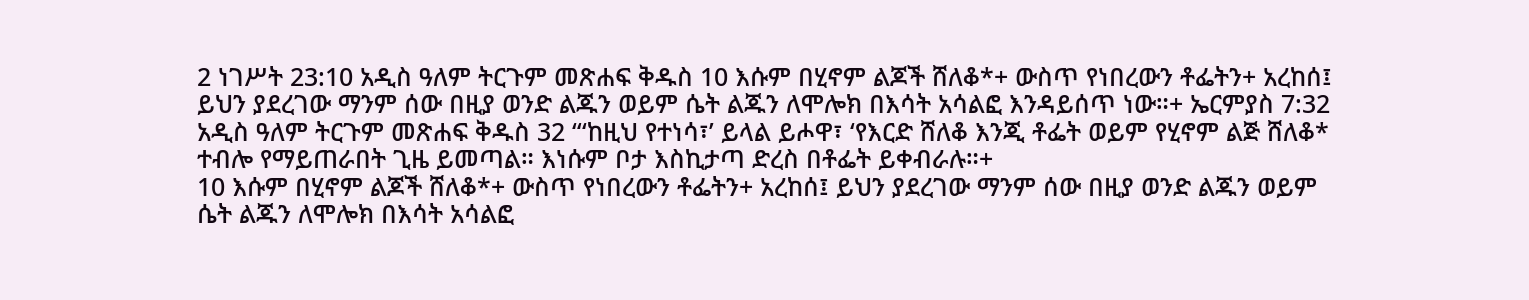2 ነገሥት 23:10 አዲስ ዓለም ትርጉም መጽሐፍ ቅዱስ 10 እሱም በሂኖም ልጆች ሸለቆ*+ ውስጥ የነበረውን ቶፌትን+ አረከሰ፤ ይህን ያደረገው ማንም ሰው በዚያ ወንድ ልጁን ወይም ሴት ልጁን ለሞሎክ በእሳት አሳልፎ እንዳይሰጥ ነው።+ ኤርምያስ 7:32 አዲስ ዓለም ትርጉም መጽሐፍ ቅዱስ 32 “‘ከዚህ የተነሳ፣’ ይላል ይሖዋ፣ ‘የእርድ ሸለቆ እንጂ ቶፌት ወይም የሂኖም ልጅ ሸለቆ* ተብሎ የማይጠራበት ጊዜ ይመጣል። እነሱም ቦታ እስኪታጣ ድረስ በቶፌት ይቀብራሉ።+
10 እሱም በሂኖም ልጆች ሸለቆ*+ ውስጥ የነበረውን ቶፌትን+ አረከሰ፤ ይህን ያደረገው ማንም ሰው በዚያ ወንድ ልጁን ወይም ሴት ልጁን ለሞሎክ በእሳት አሳልፎ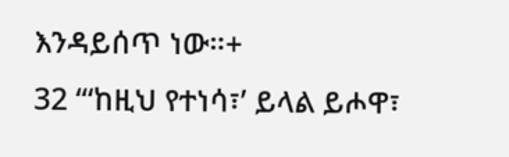እንዳይሰጥ ነው።+
32 “‘ከዚህ የተነሳ፣’ ይላል ይሖዋ፣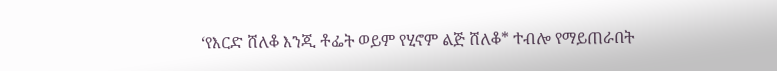‘የእርድ ሸለቆ እንጂ ቶፌት ወይም የሂኖም ልጅ ሸለቆ* ተብሎ የማይጠራበት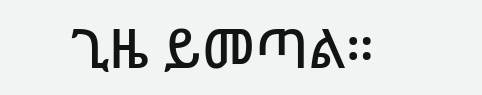ጊዜ ይመጣል።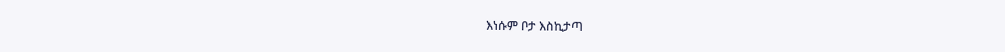እነሱም ቦታ እስኪታጣ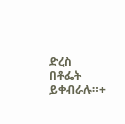ድረስ በቶፌት ይቀብራሉ።+